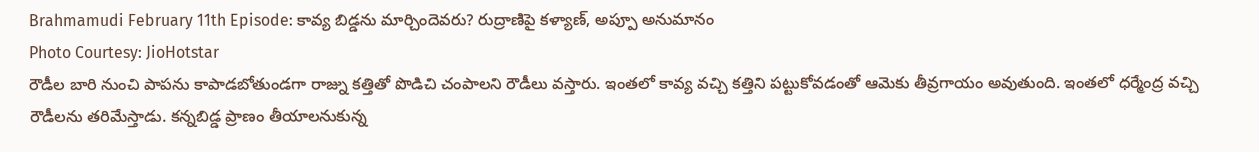Brahmamudi February 11th Episode: కావ్య బిడ్డను మార్చిందెవరు? రుద్రాణిపై కళ్యాణ్, అప్పూ అనుమానం
Photo Courtesy: JioHotstar
రౌడీల బారి నుంచి పాపను కాపాడబోతుండగా రాజ్ను కత్తితో పొడిచి చంపాలని రౌడీలు వస్తారు. ఇంతలో కావ్య వచ్చి కత్తిని పట్టుకోవడంతో ఆమెకు తీవ్రగాయం అవుతుంది. ఇంతలో ధర్మేంద్ర వచ్చి రౌడీలను తరిమేస్తాడు. కన్నబిడ్డ ప్రాణం తీయాలనుకున్న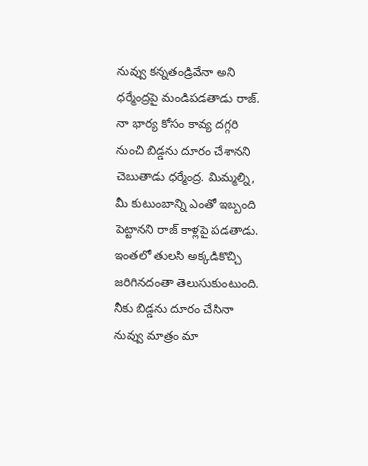నువ్వు కన్నతండ్రివేనా అని ధర్మేంద్రపై మండిపడతాడు రాజ్. నా భార్య కోసం కావ్య దగ్గరి నుంచి బిడ్డను దూరం చేశానని చెబుతాడు ధర్మేంద్ర. మిమ్మల్ని, మీ కుటుంబాన్ని ఎంతో ఇబ్బంది పెట్టానని రాజ్ కాళ్లపై పడతాడు. ఇంతలో తులసి అక్కడికొచ్చి జరిగినదంతా తెలుసుకుంటుంది. నీకు బిడ్డను దూరం చేసినా నువ్వు మాత్రం మా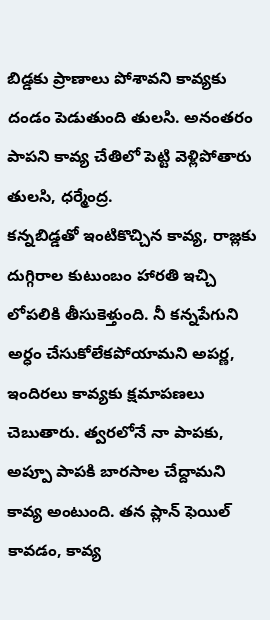బిడ్డకు ప్రాణాలు పోశావని కావ్యకు దండం పెడుతుంది తులసి. అనంతరం పాపని కావ్య చేతిలో పెట్టి వెళ్లిపోతారు తులసి, ధర్మేంద్ర.
కన్నబిడ్డతో ఇంటికొచ్చిన కావ్య, రాజ్లకు దుగ్గిరాల కుటుంబం హారతి ఇచ్చి లోపలికి తీసుకెళ్తుంది. నీ కన్నపేగుని అర్ధం చేసుకోలేకపోయామని అపర్ణ, ఇందిరలు కావ్యకు క్షమాపణలు చెబుతారు. త్వరలోనే నా పాపకు, అప్పూ పాపకి బారసాల చేద్దామని కావ్య అంటుంది. తన ప్లాన్ ఫెయిల్ కావడం, కావ్య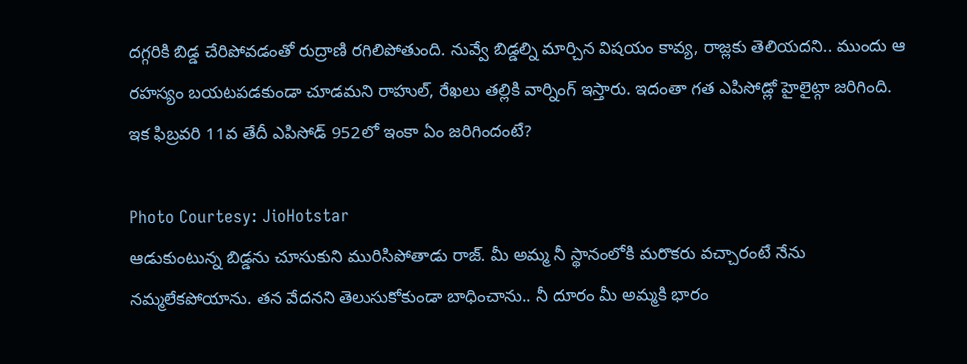దగ్గరికి బిడ్డ చేరిపోవడంతో రుద్రాణి రగిలిపోతుంది. నువ్వే బిడ్డల్ని మార్చిన విషయం కావ్య, రాజ్లకు తెలియదని.. ముందు ఆ రహస్యం బయటపడకుండా చూడమని రాహుల్, రేఖలు తల్లికి వార్నింగ్ ఇస్తారు. ఇదంతా గత ఎపిసోడ్లో హైలైట్గా జరిగింది. ఇక ఫిబ్రవరి 11వ తేదీ ఎపిసోడ్ 952లో ఇంకా ఏం జరిగిందంటే?

Photo Courtesy: JioHotstar
ఆడుకుంటున్న బిడ్డను చూసుకుని మురిసిపోతాడు రాజ్. మీ అమ్మ నీ స్థానంలోకి మరొకరు వచ్చారంటే నేను నమ్మలేకపోయాను. తన వేదనని తెలుసుకోకుండా బాధించాను.. నీ దూరం మీ అమ్మకి భారం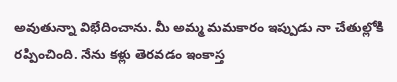అవుతున్నా విభేదించాను. మీ అమ్మ మమకారం ఇప్పుడు నా చేతుల్లోకి రప్పించింది. నేను కళ్లు తెరవడం ఇంకాస్త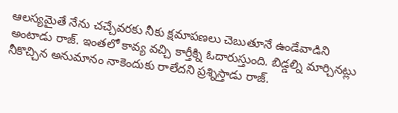ఆలస్యమైతే నేను చచ్చేవరకు నీకు క్షమాపణలు చెబుతూనే ఉండేవాడిని అంటాడు రాజ్. ఇంతలో కావ్య వచ్చి కార్తీక్ని ఓదారుస్తుంది. బిడ్డల్ని మార్చినట్లు నీకొచ్చిన అనుమానం నాకెందుకు రాలేదని ప్రశ్నిస్తాడు రాజ్.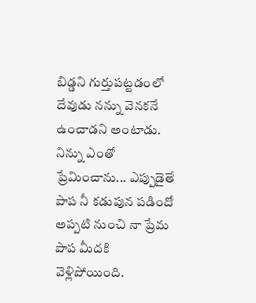బిడ్డని గుర్తుపట్టడంలో దేవుడు నన్ను వెనకనే ఉంచాడని అంటాడు. నిన్ను ఎంతో ప్రేమించాను... ఎప్పుడైతే పాప నీ కడుపున పడిందో అప్పటి నుంచి నా ప్రేమ పాప మీదకి వెళ్లిపోయింది.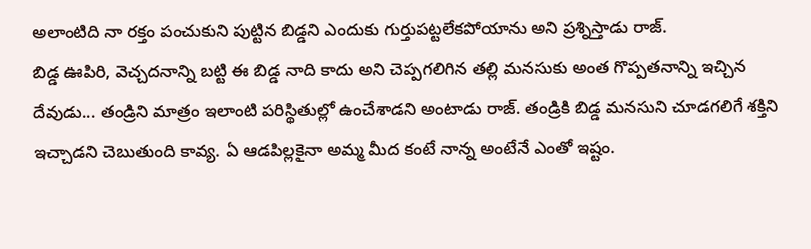అలాంటిది నా రక్తం పంచుకుని పుట్టిన బిడ్డని ఎందుకు గుర్తుపట్టలేకపోయాను అని ప్రశ్నిస్తాడు రాజ్.
బిడ్డ ఊపిరి, వెచ్చదనాన్ని బట్టి ఈ బిడ్డ నాది కాదు అని చెప్పగలిగిన తల్లి మనసుకు అంత గొప్పతనాన్ని ఇచ్చిన దేవుడు... తండ్రిని మాత్రం ఇలాంటి పరిస్థితుల్లో ఉంచేశాడని అంటాడు రాజ్. తండ్రికి బిడ్డ మనసుని చూడగలిగే శక్తిని ఇచ్చాడని చెబుతుంది కావ్య. ఏ ఆడపిల్లకైనా అమ్మ మీద కంటే నాన్న అంటేనే ఎంతో ఇష్టం.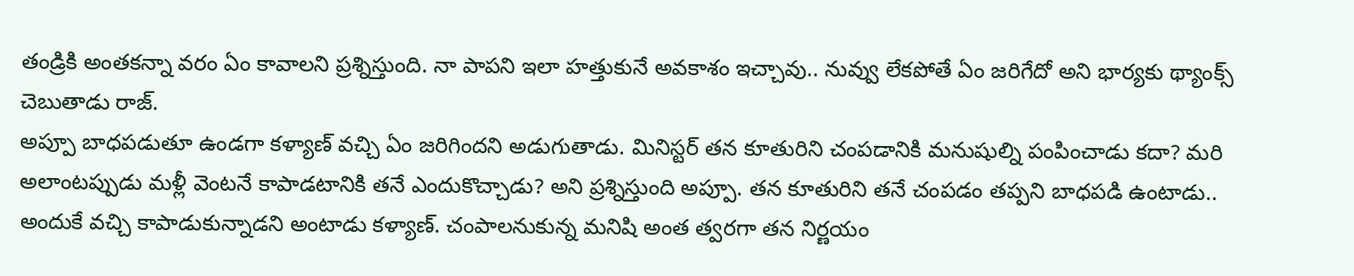తండ్రికి అంతకన్నా వరం ఏం కావాలని ప్రశ్నిస్తుంది. నా పాపని ఇలా హత్తుకునే అవకాశం ఇచ్చావు.. నువ్వు లేకపోతే ఏం జరిగేదో అని భార్యకు థ్యాంక్స్ చెబుతాడు రాజ్.
అప్పూ బాధపడుతూ ఉండగా కళ్యాణ్ వచ్చి ఏం జరిగిందని అడుగుతాడు. మినిస్టర్ తన కూతురిని చంపడానికి మనుషుల్ని పంపించాడు కదా? మరి అలాంటప్పుడు మళ్లీ వెంటనే కాపాడటానికి తనే ఎందుకొచ్చాడు? అని ప్రశ్నిస్తుంది అప్పూ. తన కూతురిని తనే చంపడం తప్పని బాధపడి ఉంటాడు.. అందుకే వచ్చి కాపాడుకున్నాడని అంటాడు కళ్యాణ్. చంపాలనుకున్న మనిషి అంత త్వరగా తన నిర్ణయం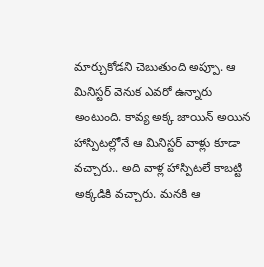మార్చుకోడని చెబుతుంది అప్పూ. ఆ మినిస్టర్ వెనుక ఎవరో ఉన్నారు అంటుంది. కావ్య అక్క జాయిన్ అయిన హాస్పిటల్లోనే ఆ మినిస్టర్ వాళ్లు కూడా వచ్చారు.. అది వాళ్ల హాస్పిటలే కాబట్టి అక్కడికి వచ్చారు. మనకి ఆ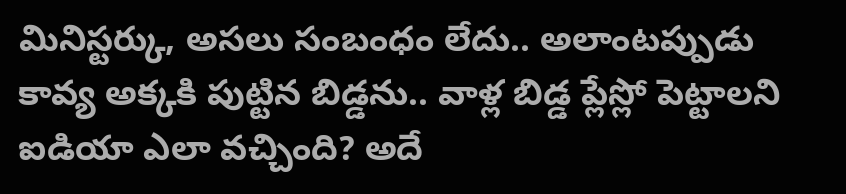మినిస్టర్కు, అసలు సంబంధం లేదు.. అలాంటప్పుడు కావ్య అక్కకి పుట్టిన బిడ్డను.. వాళ్ల బిడ్డ ప్లేస్లో పెట్టాలని ఐడియా ఎలా వచ్చింది? అదే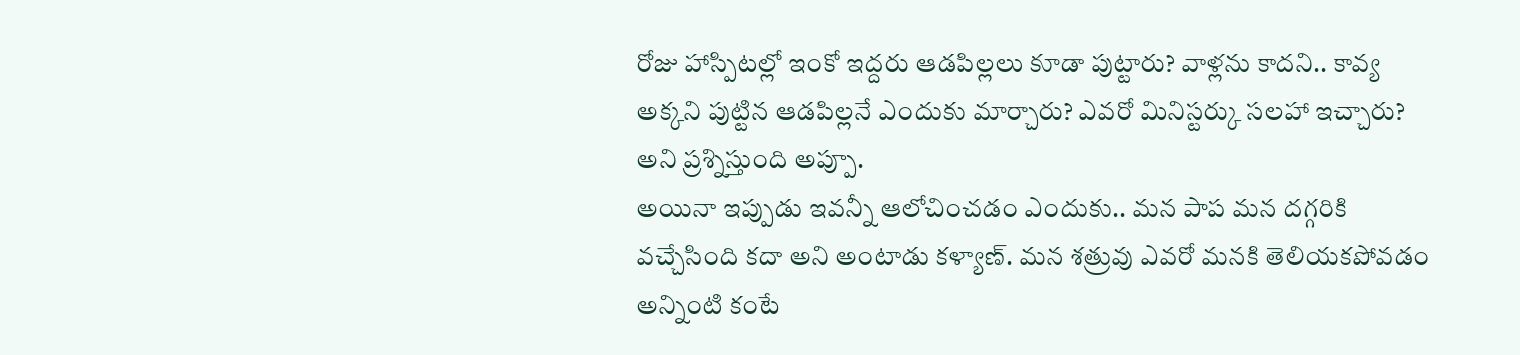రోజు హాస్పిటల్లో ఇంకో ఇద్దరు ఆడపిల్లలు కూడా పుట్టారు? వాళ్లను కాదని.. కావ్య అక్కని పుట్టిన ఆడపిల్లనే ఎందుకు మార్చారు? ఎవరో మినిస్టర్కు సలహా ఇచ్చారు? అని ప్రశ్నిస్తుంది అప్పూ.
అయినా ఇప్పుడు ఇవన్నీ ఆలోచించడం ఎందుకు.. మన పాప మన దగ్గరికి వచ్చేసింది కదా అని అంటాడు కళ్యాణ్. మన శత్రువు ఎవరో మనకి తెలియకపోవడం అన్నింటి కంటే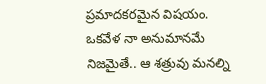ప్రమాదకరమైన విషయం. ఒకవేళ నా అనుమానమే నిజమైతే.. ఆ శత్రువు మనల్ని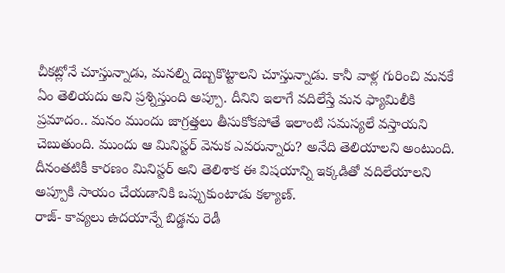చీకట్లోనే చూస్తున్నాడు, మనల్ని దెబ్బకొట్టాలని చూస్తున్నాడు. కానీ వాళ్ల గురించి మనకే ఏం తెలియదు అని ప్రశ్నిస్తుంది అప్పూ. దీనిని ఇలాగే వదిలేస్తే మన ఫ్యామిలీకి ప్రమాదం.. మనం ముందు జాగ్రత్తలు తీసుకోకపోతే ఇలాంటి సమస్యలే వస్తాయని చెబుతుంది. ముందు ఆ మినిస్టర్ వెనుక ఎవరున్నారు? అనేది తెలియాలని అంటుంది. దీనంతటికీ కారణం మినిస్టర్ అని తెలిశాక ఈ విషయాన్ని ఇక్కడితో వదిలేయాలని అప్పూకి సాయం చేయడానికి ఒప్పుకుంటాడు కళ్యాణ్.
రాజ్- కావ్యలు ఉదయాన్నే బిడ్డను రెడీ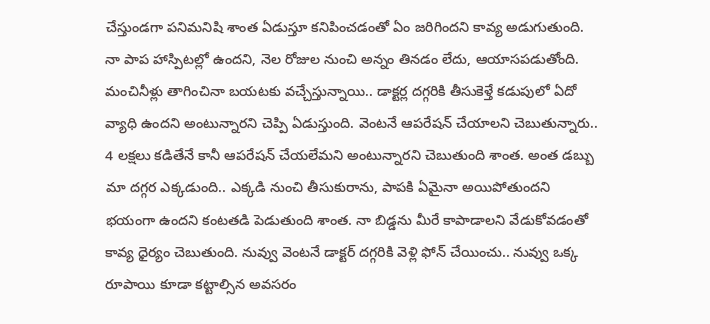చేస్తుండగా పనిమనిషి శాంత ఏడుస్తూ కనిపించడంతో ఏం జరిగిందని కావ్య అడుగుతుంది. నా పాప హాస్పిటల్లో ఉందని, నెల రోజుల నుంచి అన్నం తినడం లేదు, ఆయాసపడుతోంది. మంచినీళ్లు తాగించినా బయటకు వచ్చేస్తున్నాయి.. డాక్టర్ల దగ్గరికి తీసుకెళ్తే కడుపులో ఏదో వ్యాధి ఉందని అంటున్నారని చెప్పి ఏడుస్తుంది. వెంటనే ఆపరేషన్ చేయాలని చెబుతున్నారు.. 4 లక్షలు కడితేనే కానీ ఆపరేషన్ చేయలేమని అంటున్నారని చెబుతుంది శాంత. అంత డబ్బు మా దగ్గర ఎక్కడుంది.. ఎక్కడి నుంచి తీసుకురాను, పాపకి ఏమైనా అయిపోతుందని భయంగా ఉందని కంటతడి పెడుతుంది శాంత. నా బిడ్డను మీరే కాపాడాలని వేడుకోవడంతో కావ్య ధైర్యం చెబుతుంది. నువ్వు వెంటనే డాక్టర్ దగ్గరికి వెళ్లి ఫోన్ చేయించు.. నువ్వు ఒక్క రూపాయి కూడా కట్టాల్సిన అవసరం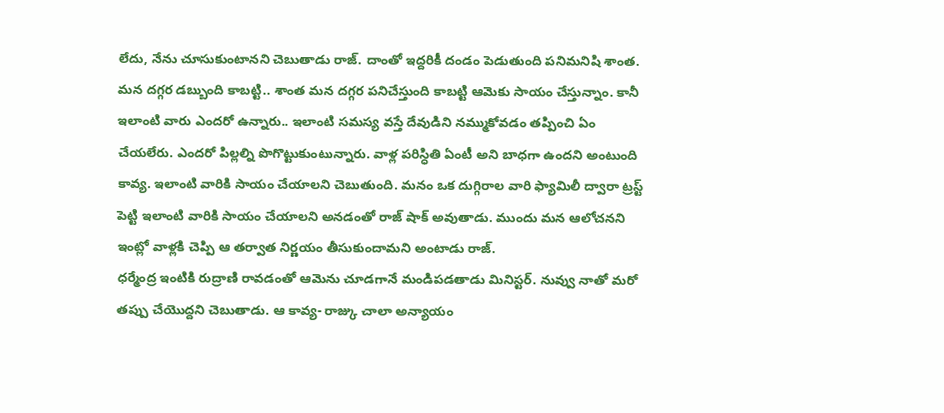లేదు, నేను చూసుకుంటానని చెబుతాడు రాజ్. దాంతో ఇద్దరికీ దండం పెడుతుంది పనిమనిషి శాంత.
మన దగ్గర డబ్బుంది కాబట్టి.. శాంత మన దగ్గర పనిచేస్తుంది కాబట్టి ఆమెకు సాయం చేస్తున్నాం. కానీ ఇలాంటి వారు ఎందరో ఉన్నారు.. ఇలాంటి సమస్య వస్తే దేవుడిని నమ్ముకోవడం తప్పించి ఏం చేయలేరు. ఎందరో పిల్లల్ని పొగొట్టుకుంటున్నారు. వాళ్ల పరిస్ధితి ఏంటీ అని బాధగా ఉందని అంటుంది కావ్య. ఇలాంటి వారికి సాయం చేయాలని చెబుతుంది. మనం ఒక దుగ్గిరాల వారి ఫ్యామిలీ ద్వారా ట్రస్ట్ పెట్టి ఇలాంటి వారికి సాయం చేయాలని అనడంతో రాజ్ షాక్ అవుతాడు. ముందు మన ఆలోచనని ఇంట్లో వాళ్లకి చెప్పి ఆ తర్వాత నిర్ణయం తీసుకుందామని అంటాడు రాజ్.
ధర్మేంద్ర ఇంటికి రుద్రాణి రావడంతో ఆమెను చూడగానే మండిపడతాడు మినిస్టర్. నువ్వు నాతో మరో తప్పు చేయొద్దని చెబుతాడు. ఆ కావ్య- రాజ్కు చాలా అన్యాయం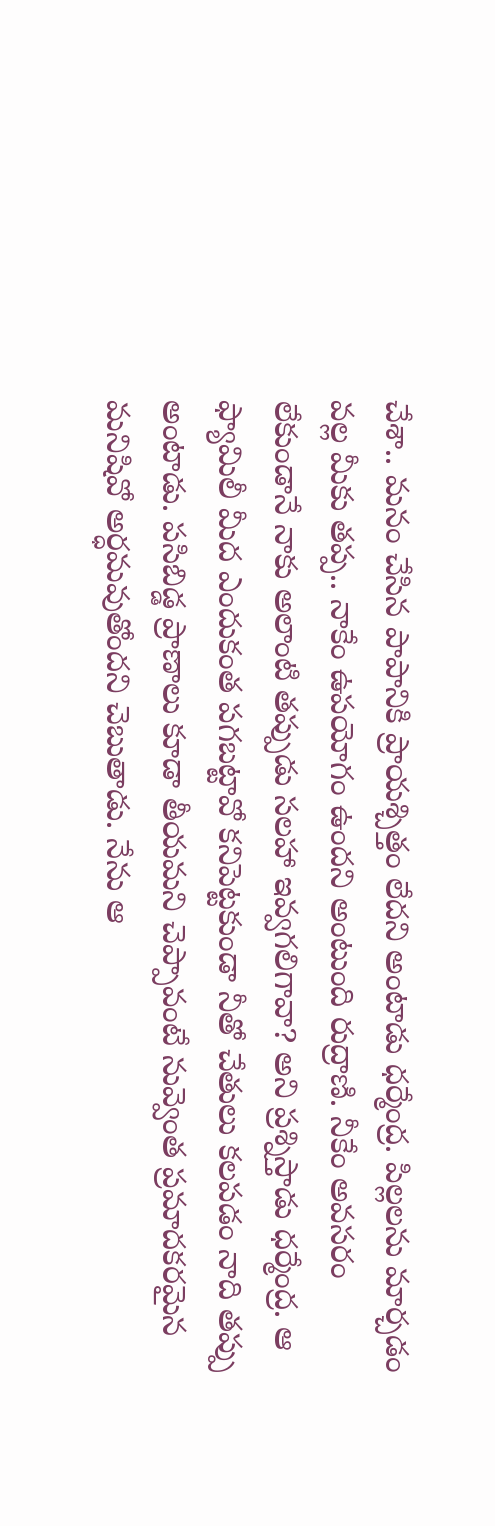చేశా.. మనం చేసిన పాపానికి ప్రాయశ్చిత్తం లేదని అంటాడు ధర్మేంద్ర. పిల్లలను మార్చడం వల్ల మీకు తప్ప.. నాకేం ఉపయోగం ఉందని అంటుంది రుద్రాణి. నీకేం అవసరం లేకుండానే నాకు అలాంటి తప్పుడు సలహా ఇవ్వగలిగావా? అని ప్రశ్నిస్తాడు ధర్మేంద్ర. ఆ ఫ్యామిలీ మీద ఎందుకంత పగబట్టావో కనిపెట్టకుండా నీతో చేతులు కలపడం నాది తప్పు అంటాడు. పసిబిడ్డ ప్రాణాలు కూడా తీయమని చెప్పావంటే నువ్వెంత ప్రమాదకరమైన మనిషివో అర్ధమవుతోందని చెబుతాడు. నేను ఆ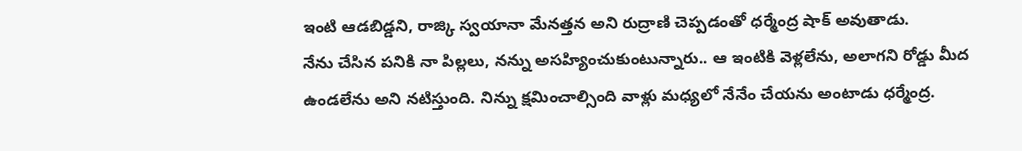ఇంటి ఆడబిడ్డని, రాజ్కి స్వయానా మేనత్తన అని రుద్రాణి చెప్పడంతో ధర్మేంద్ర షాక్ అవుతాడు.
నేను చేసిన పనికి నా పిల్లలు, నన్ను అసహ్యించుకుంటున్నారు.. ఆ ఇంటికి వెళ్లలేను, అలాగని రోడ్డు మీద ఉండలేను అని నటిస్తుంది. నిన్ను క్షమించాల్సింది వాళ్లు మధ్యలో నేనేం చేయను అంటాడు ధర్మేంద్ర.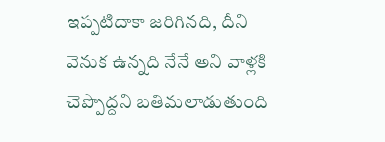ఇప్పటిదాకా జరిగినది, దీని వెనుక ఉన్నది నేనే అని వాళ్లకి చెప్పొద్దని బతిమలాడుతుంది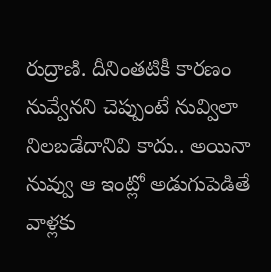రుద్రాణి. దీనింతటికీ కారణం నువ్వేనని చెప్పుంటే నువ్విలా నిలబడేదానివి కాదు.. అయినా నువ్వు ఆ ఇంట్లో అడుగుపెడితే వాళ్లకు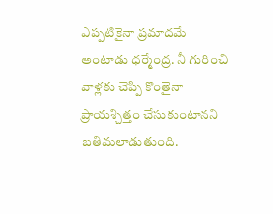ఎప్పటికైనా ప్రమాదమే అంటాడు ధర్మేంద్ర. నీ గురించి వాళ్లకు చెప్పి కొంతైనా ప్రాయశ్చిత్తం చేసుకుంటానని బతిమలాడుతుంది.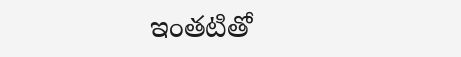ఇంతటితో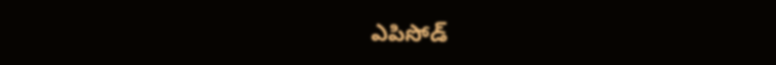ఎపిసోడ్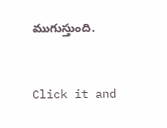ముగుస్తుంది.


Click it and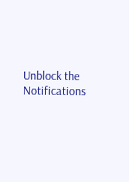Unblock the Notifications